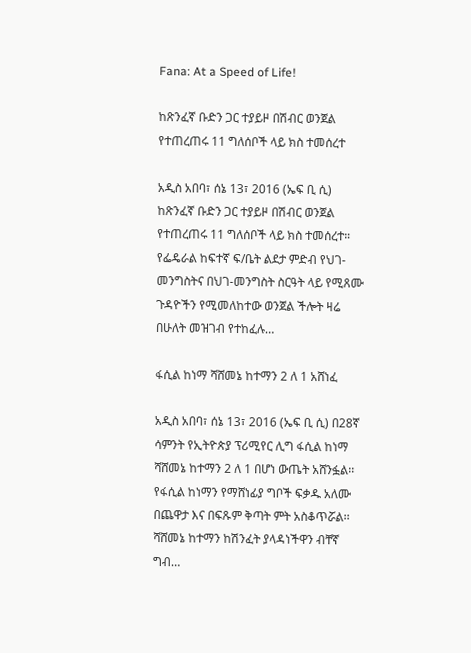Fana: At a Speed of Life!

ከጽንፈኛ ቡድን ጋር ተያይዞ በሽብር ወንጀል የተጠረጠሩ 11 ግለሰቦች ላይ ክስ ተመሰረተ

አዲስ አበባ፣ ሰኔ 13፣ 2016 (ኤፍ ቢ ሲ) ከጽንፈኛ ቡድን ጋር ተያይዞ በሽብር ወንጀል የተጠረጠሩ 11 ግለሰቦች ላይ ክስ ተመሰረተ። የፌዴራል ከፍተኛ ፍ/ቤት ልደታ ምድብ የህገ-መንግስትና በህገ-መንግስት ስርዓት ላይ የሚጸሙ ጉዳዮችን የሚመለከተው ወንጀል ችሎት ዛሬ በሁለት መዝገብ የተከፈሉ…

ፋሲል ከነማ ሻሸመኔ ከተማን 2 ለ 1 አሸነፈ

አዲስ አበባ፣ ሰኔ 13፣ 2016 (ኤፍ ቢ ሲ) በ28ኛ ሳምንት የኢትዮጵያ ፕሪሚየር ሊግ ፋሲል ከነማ ሻሸመኔ ከተማን 2 ለ 1 በሆነ ውጤት አሸንፏል፡፡ የፋሲል ከነማን የማሸነፊያ ግቦች ፍቃዱ አለሙ በጨዋታ እና በፍጹም ቅጣት ምት አስቆጥሯል፡፡ ሻሸመኔ ከተማን ከሽንፈት ያላዳነችዋን ብቸኛ ግብ…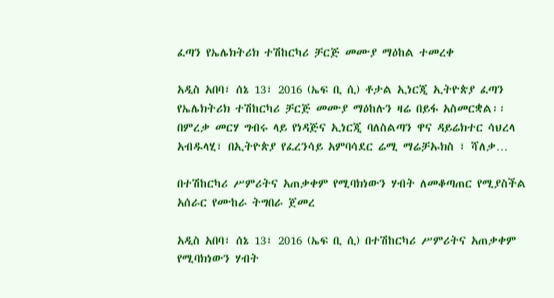ፈጣን የኤሌክትሪክ ተሽከርካሪ ቻርጅ መሙያ ማዕከል ተመረቀ

አዲስ አበባ፣ ሰኔ 13፣ 2016 (ኤፍ ቢ ሲ) ቶታል ኢነርጂ ኢትዮጵያ ፈጣን የኤሌክትሪክ ተሽከርካሪ ቻርጅ መሙያ ማዕከሉን ዛሬ በይፋ አስመርቋል፡፡ በምረቃ መርሃ ግብሩ ላይ የነዳጅና ኢነርጂ ባለስልጣን ዋና ዳይሬክተር ሳህረላ አብዱላሂ፣ በኢትዮጵያ የፈረንሳይ አምባሳደር ሬሚ ማሬቻኡክስ ፣ ሻለቃ…

በተሽከርካሪ ሥምሪትና አጠቃቀም የሚባክነውን ሃብት ለመቆጣጠር የሚያስችል አሰራር የሙከራ ትግበራ ጀመረ

አዲስ አበባ፣ ሰኔ 13፣ 2016 (ኤፍ ቢ ሲ) በተሽከርካሪ ሥምሪትና አጠቃቀም የሚባክነውን ሃብት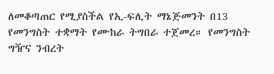ለመቆጣጠር የሚያስችል የኢ-ፍሊት ማኔጅመንት በ13 የመንግስት ተቋማት የሙከራ ትግበራ ተጀመረ። የመንግስት ግዥና ንብረት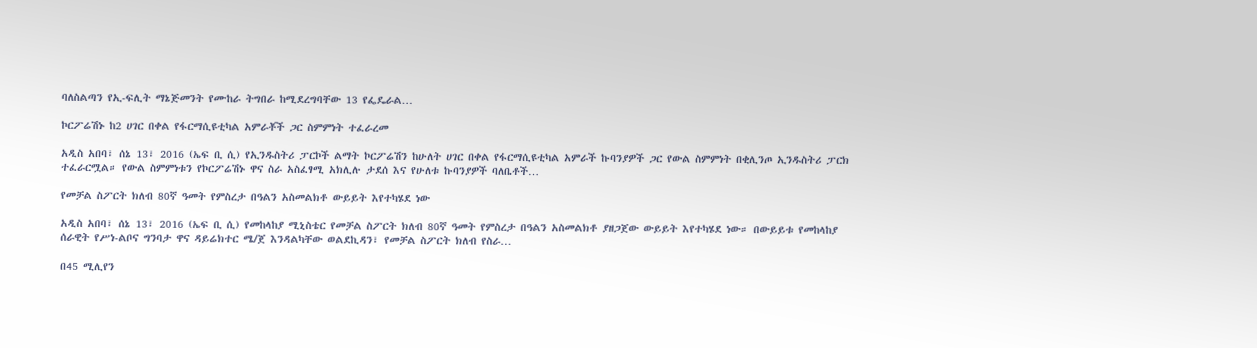ባለስልጣን የኢ-ፍሊት ማኔጅመንት የሙከራ ትግበራ ከሚደረግባቸው 13 የፌዴራል…

ኮርፖሬሽኑ ከ2 ሀገር በቀል የፋርማሲዩቲካል አምራቾች ጋር ስምምነት ተፈራረመ

አዲስ አበባ፣ ሰኔ 13፣ 2016 (ኤፍ ቢ ሲ) የኢንዱስትሪ ፓርኮች ልማት ኮርፖሬሽን ከሁለት ሀገር በቀል የፋርማሲዩቲካል አምራች ኩባንያዎች ጋር የውል ስምምነት በቂሊንጦ ኢንዱስትሪ ፓርክ ተፈራርሟል። የውል ስምምነቱን የኮርፖሬሽኑ ዋና ስራ አስፈፃሚ አክሊሉ ታደሰ እና የሁለቱ ኩባንያዎች ባለቤቶች…

የመቻል ስፖርት ክለብ 80ኛ ዓመት የምስረታ በዓልን አስመልክቶ ውይይት እየተካሄደ ነው

አዲስ አበባ፣ ሰኔ 13፣ 2016 (ኤፍ ቢ ሲ) የመከላከያ ሚኒስቴር የመቻል ስፖርት ክለብ 80ኛ ዓመት የምስረታ በዓልን አስመልክቶ ያዘጋጀው ውይይት እየተካሄደ ነው። በውይይቱ የመከላከያ ሰራዊት የሥነ-ልቦና ግንባታ ዋና ዳይሬክተር ሜ/ጀ እንዳልካቸው ወልደኪዳን፣ የመቻል ስፖርት ክለብ የስራ…

በ45 ሚሊየን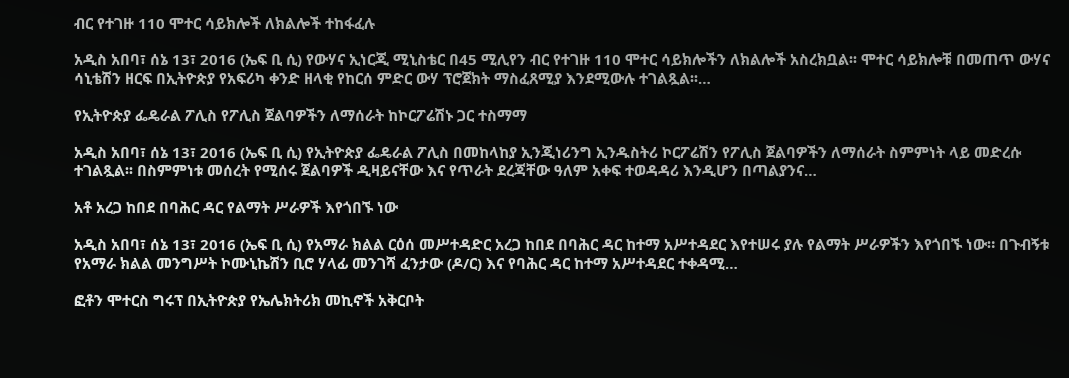ብር የተገዙ 110 ሞተር ሳይክሎች ለክልሎች ተከፋፈሉ

አዲስ አበባ፣ ሰኔ 13፣ 2016 (ኤፍ ቢ ሲ) የውሃና ኢነርጂ ሚኒስቴር በ45 ሚሊየን ብር የተገዙ 110 ሞተር ሳይክሎችን ለክልሎች አስረክቧል፡፡ ሞተር ሳይክሎቹ በመጠጥ ውሃና ሳኒቴሽን ዘርፍ በኢትዮጵያ የአፍሪካ ቀንድ ዘላቂ የከርሰ ምድር ውሃ ፕሮጀክት ማስፈጸሚያ እንደሚውሉ ተገልጿል፡፡…

የኢትዮጵያ ፌዴራል ፖሊስ የፖሊስ ጀልባዎችን ለማሰራት ከኮርፖሬሽኑ ጋር ተስማማ

አዲስ አበባ፣ ሰኔ 13፣ 2016 (ኤፍ ቢ ሲ) የኢትዮጵያ ፌዴራል ፖሊስ በመከላከያ ኢንጂነሪንግ ኢንዱስትሪ ኮርፖሬሽን የፖሊስ ጀልባዎችን ለማሰራት ስምምነት ላይ መድረሱ ተገልጿል፡፡ በስምምነቱ መሰረት የሚሰሩ ጀልባዎች ዲዛይናቸው እና የጥራት ደረጃቸው ዓለም አቀፍ ተወዳዳሪ እንዲሆን በጣልያንና…

አቶ አረጋ ከበደ በባሕር ዳር የልማት ሥራዎች እየጎበኙ ነው

አዲስ አበባ፣ ሰኔ 13፣ 2016 (ኤፍ ቢ ሲ) የአማራ ክልል ርዕሰ መሥተዳድር አረጋ ከበደ በባሕር ዳር ከተማ አሥተዳደር እየተሠሩ ያሉ የልማት ሥራዎችን እየጎበኙ ነው። በጉብኝቱ የአማራ ክልል መንግሥት ኮሙኒኬሽን ቢሮ ሃላፊ መንገሻ ፈንታው (ዶ/ር) እና የባሕር ዳር ከተማ አሥተዳደር ተቀዳሚ…

ፎቶን ሞተርስ ግሩፕ በኢትዮጵያ የኤሌክትሪክ መኪኖች አቅርቦት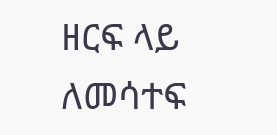ዘርፍ ላይ ለመሳተፍ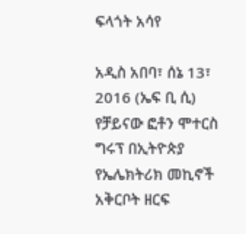ፍላጎት አሳየ

አዲስ አበባ፣ ሰኔ 13፣ 2016 (ኤፍ ቢ ሲ) የቻይናው ፎቶን ሞተርስ ግሩፕ በኢትዮጵያ የኤሌክትሪክ መኪኖች አቅርቦት ዘርፍ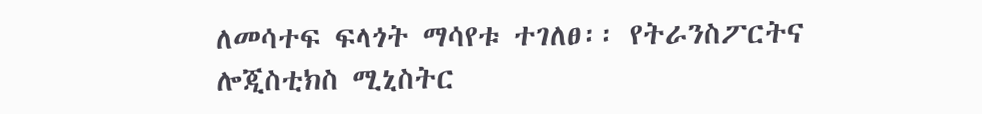ለመሳተፍ ፍላጎት ማሳየቱ ተገለፀ፡፡ የትራንስፖርትና ሎጂስቲክስ ሚኒስትር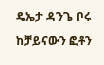ዴኤታ ዳንጌ ቦሩ ከቻይናውን ፎቶን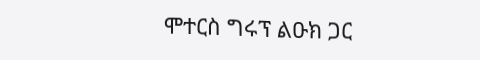ሞተርስ ግሩፕ ልዑክ ጋር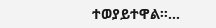ተወያይተዋል፡፡…